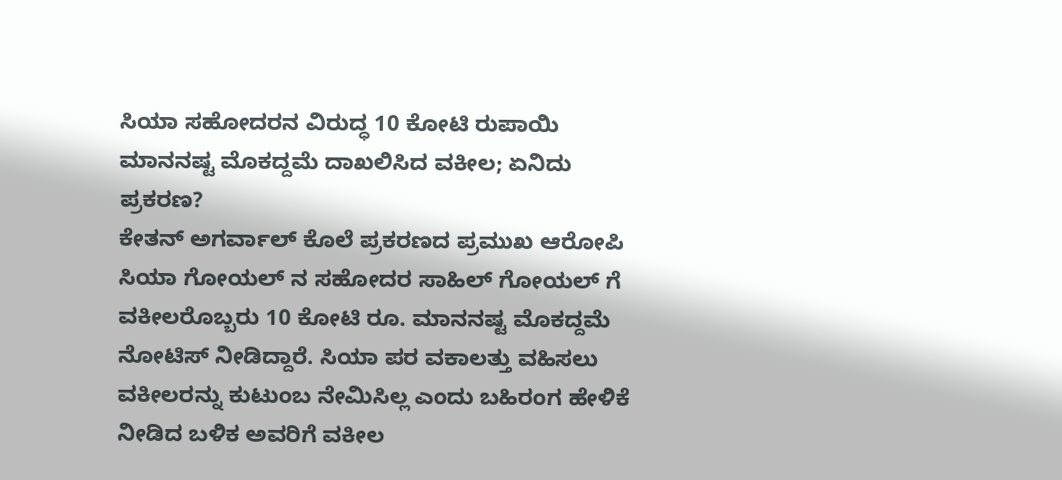ಸಿಯಾ ಸಹೋದರನ ವಿರುದ್ಧ 10 ಕೋಟಿ ರುಪಾಯಿ ಮಾನನಷ್ಟ ಮೊಕದ್ದಮೆ ದಾಖಲಿಸಿದ ವಕೀಲ; ಏನಿದು ಪ್ರಕರಣ?
ಕೇತನ್ ಅಗರ್ವಾಲ್ ಕೊಲೆ ಪ್ರಕರಣದ ಪ್ರಮುಖ ಆರೋಪಿ ಸಿಯಾ ಗೋಯಲ್ ನ ಸಹೋದರ ಸಾಹಿಲ್ ಗೋಯಲ್ ಗೆ ವಕೀಲರೊಬ್ಬರು 10 ಕೋಟಿ ರೂ. ಮಾನನಷ್ಟ ಮೊಕದ್ದಮೆ ನೋಟಿಸ್ ನೀಡಿದ್ದಾರೆ. ಸಿಯಾ ಪರ ವಕಾಲತ್ತು ವಹಿಸಲು ವಕೀಲರನ್ನು ಕುಟುಂಬ ನೇಮಿಸಿಲ್ಲ ಎಂದು ಬಹಿರಂಗ ಹೇಳಿಕೆ ನೀಡಿದ ಬಳಿಕ ಅವರಿಗೆ ವಕೀಲ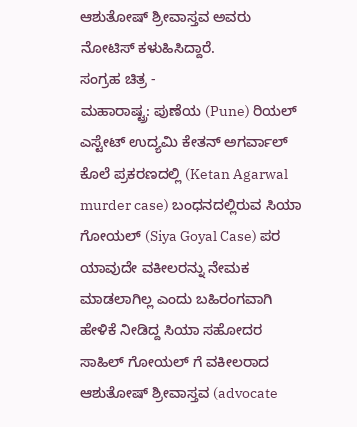ಆಶುತೋಷ್ ಶ್ರೀವಾಸ್ತವ ಅವರು ನೋಟಿಸ್ ಕಳುಹಿಸಿದ್ದಾರೆ.
ಸಂಗ್ರಹ ಚಿತ್ರ -
ಮಹಾರಾಷ್ಟ್ರ: ಪುಣೆಯ (Pune) ರಿಯಲ್ ಎಸ್ಟೇಟ್ ಉದ್ಯಮಿ ಕೇತನ್ ಅಗರ್ವಾಲ್ ಕೊಲೆ ಪ್ರಕರಣದಲ್ಲಿ (Ketan Agarwal murder case) ಬಂಧನದಲ್ಲಿರುವ ಸಿಯಾ ಗೋಯಲ್ (Siya Goyal Case) ಪರ ಯಾವುದೇ ವಕೀಲರನ್ನು ನೇಮಕ ಮಾಡಲಾಗಿಲ್ಲ ಎಂದು ಬಹಿರಂಗವಾಗಿ ಹೇಳಿಕೆ ನೀಡಿದ್ದ ಸಿಯಾ ಸಹೋದರ ಸಾಹಿಲ್ ಗೋಯಲ್ ಗೆ ವಕೀಲರಾದ ಆಶುತೋಷ್ ಶ್ರೀವಾಸ್ತವ (advocate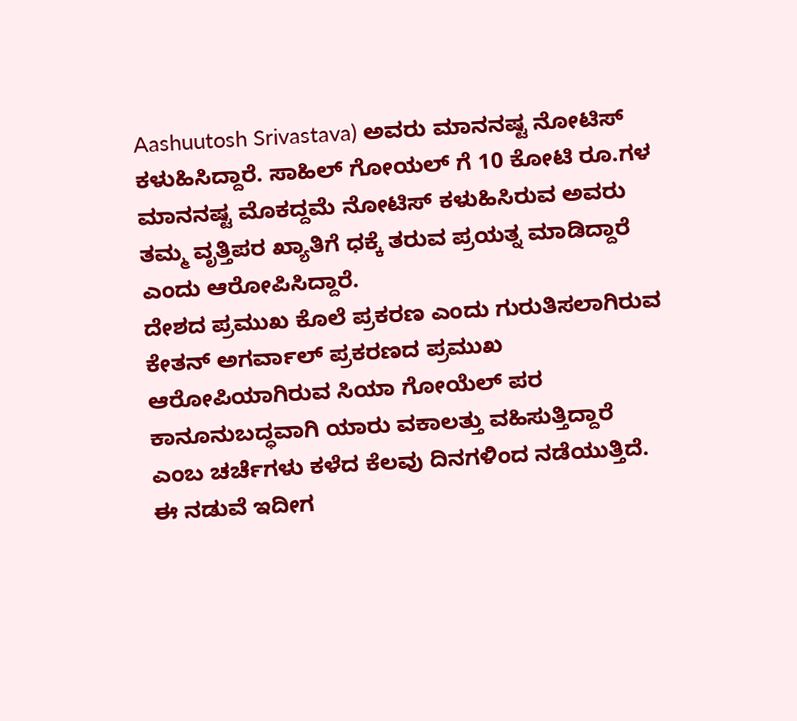Aashuutosh Srivastava) ಅವರು ಮಾನನಷ್ಟ ನೋಟಿಸ್ ಕಳುಹಿಸಿದ್ದಾರೆ. ಸಾಹಿಲ್ ಗೋಯಲ್ ಗೆ 10 ಕೋಟಿ ರೂ.ಗಳ ಮಾನನಷ್ಟ ಮೊಕದ್ದಮೆ ನೋಟಿಸ್ ಕಳುಹಿಸಿರುವ ಅವರು ತಮ್ಮ ವೃತ್ತಿಪರ ಖ್ಯಾತಿಗೆ ಧಕ್ಕೆ ತರುವ ಪ್ರಯತ್ನ ಮಾಡಿದ್ದಾರೆ ಎಂದು ಆರೋಪಿಸಿದ್ದಾರೆ.
ದೇಶದ ಪ್ರಮುಖ ಕೊಲೆ ಪ್ರಕರಣ ಎಂದು ಗುರುತಿಸಲಾಗಿರುವ ಕೇತನ್ ಅಗರ್ವಾಲ್ ಪ್ರಕರಣದ ಪ್ರಮುಖ ಆರೋಪಿಯಾಗಿರುವ ಸಿಯಾ ಗೋಯೆಲ್ ಪರ ಕಾನೂನುಬದ್ಧವಾಗಿ ಯಾರು ವಕಾಲತ್ತು ವಹಿಸುತ್ತಿದ್ದಾರೆ ಎಂಬ ಚರ್ಚೆಗಳು ಕಳೆದ ಕೆಲವು ದಿನಗಳಿಂದ ನಡೆಯುತ್ತಿದೆ. ಈ ನಡುವೆ ಇದೀಗ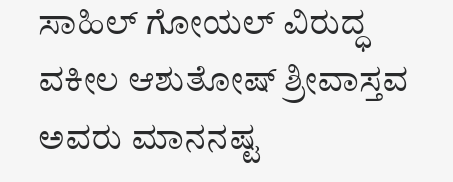ಸಾಹಿಲ್ ಗೋಯಲ್ ವಿರುದ್ಧ ವಕೀಲ ಆಶುತೋಷ್ ಶ್ರೀವಾಸ್ತವ ಅವರು ಮಾನನಷ್ಟ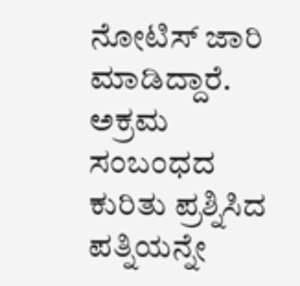ನೋಟಿಸ್ ಜಾರಿ ಮಾಡಿದ್ದಾರೆ.
ಅಕ್ರಮ ಸಂಬಂಧದ ಕುರಿತು ಪ್ರಶ್ನಿಸಿದ ಪತ್ನಿಯನ್ನೇ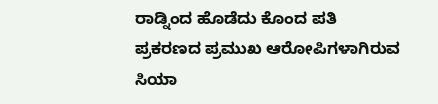ರಾಡ್ನಿಂದ ಹೊಡೆದು ಕೊಂದ ಪತಿ
ಪ್ರಕರಣದ ಪ್ರಮುಖ ಆರೋಪಿಗಳಾಗಿರುವ ಸಿಯಾ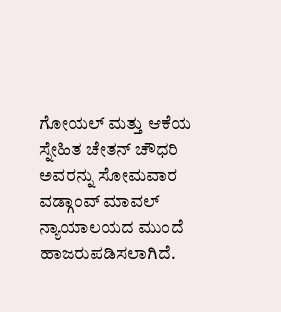ಗೋಯಲ್ ಮತ್ತು ಆಕೆಯ ಸ್ನೇಹಿತ ಚೇತನ್ ಚೌಧರಿ ಅವರನ್ನು ಸೋಮವಾರ ವಡ್ಗಾಂವ್ ಮಾವಲ್ ನ್ಯಾಯಾಲಯದ ಮುಂದೆ ಹಾಜರುಪಡಿಸಲಾಗಿದೆ.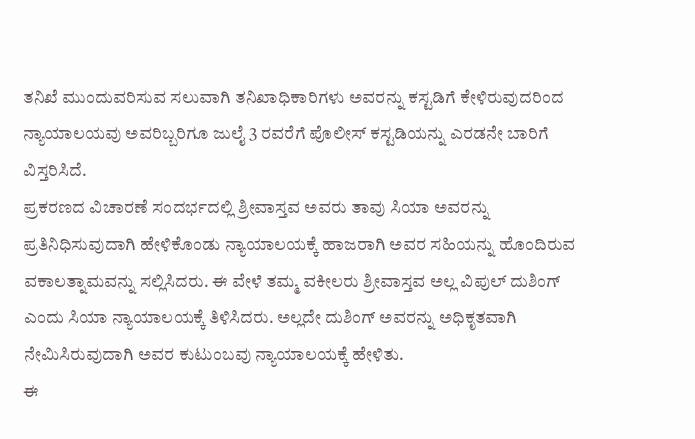ತನಿಖೆ ಮುಂದುವರಿಸುವ ಸಲುವಾಗಿ ತನಿಖಾಧಿಕಾರಿಗಳು ಅವರನ್ನು ಕಸ್ಟಡಿಗೆ ಕೇಳಿರುವುದರಿಂದ ನ್ಯಾಯಾಲಯವು ಅವರಿಬ್ಬರಿಗೂ ಜುಲೈ 3 ರವರೆಗೆ ಪೊಲೀಸ್ ಕಸ್ಟಡಿಯನ್ನು ಎರಡನೇ ಬಾರಿಗೆ ವಿಸ್ತರಿಸಿದೆ.
ಪ್ರಕರಣದ ವಿಚಾರಣೆ ಸಂದರ್ಭದಲ್ಲಿ ಶ್ರೀವಾಸ್ತವ ಅವರು ತಾವು ಸಿಯಾ ಅವರನ್ನು ಪ್ರತಿನಿಧಿಸುವುದಾಗಿ ಹೇಳಿಕೊಂಡು ನ್ಯಾಯಾಲಯಕ್ಕೆ ಹಾಜರಾಗಿ ಅವರ ಸಹಿಯನ್ನು ಹೊಂದಿರುವ ವಕಾಲತ್ನಾಮವನ್ನು ಸಲ್ಲಿಸಿದರು. ಈ ವೇಳೆ ತಮ್ಮ ವಕೀಲರು ಶ್ರೀವಾಸ್ತವ ಅಲ್ಲ ವಿಪುಲ್ ದುಶಿಂಗ್ ಎಂದು ಸಿಯಾ ನ್ಯಾಯಾಲಯಕ್ಕೆ ತಿಳಿಸಿದರು. ಅಲ್ಲದೇ ದುಶಿಂಗ್ ಅವರನ್ನು ಅಧಿಕೃತವಾಗಿ ನೇಮಿಸಿರುವುದಾಗಿ ಅವರ ಕುಟುಂಬವು ನ್ಯಾಯಾಲಯಕ್ಕೆ ಹೇಳಿತು.
ಈ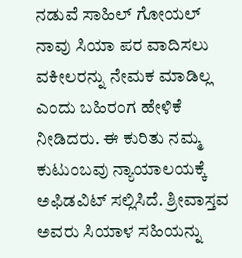ನಡುವೆ ಸಾಹಿಲ್ ಗೋಯಲ್ ನಾವು ಸಿಯಾ ಪರ ವಾದಿಸಲು ವಕೀಲರನ್ನು ನೇಮಕ ಮಾಡಿಲ್ಲ ಎಂದು ಬಹಿರಂಗ ಹೇಳಿಕೆ ನೀಡಿದರು. ಈ ಕುರಿತು ನಮ್ಮ ಕುಟುಂಬವು ನ್ಯಾಯಾಲಯಕ್ಕೆ ಅಫಿಡವಿಟ್ ಸಲ್ಲಿಸಿದೆ. ಶ್ರೀವಾಸ್ತವ ಅವರು ಸಿಯಾಳ ಸಹಿಯನ್ನು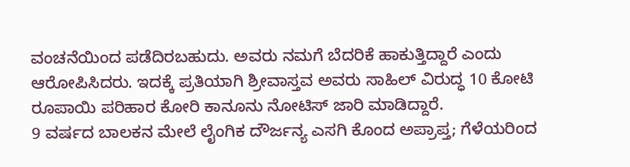ವಂಚನೆಯಿಂದ ಪಡೆದಿರಬಹುದು. ಅವರು ನಮಗೆ ಬೆದರಿಕೆ ಹಾಕುತ್ತಿದ್ದಾರೆ ಎಂದು ಆರೋಪಿಸಿದರು. ಇದಕ್ಕೆ ಪ್ರತಿಯಾಗಿ ಶ್ರೀವಾಸ್ತವ ಅವರು ಸಾಹಿಲ್ ವಿರುದ್ಧ 10 ಕೋಟಿ ರೂಪಾಯಿ ಪರಿಹಾರ ಕೋರಿ ಕಾನೂನು ನೋಟಿಸ್ ಜಾರಿ ಮಾಡಿದ್ದಾರೆ.
9 ವರ್ಷದ ಬಾಲಕನ ಮೇಲೆ ಲೈಂಗಿಕ ದೌರ್ಜನ್ಯ ಎಸಗಿ ಕೊಂದ ಅಪ್ರಾಪ್ತ; ಗೆಳೆಯರಿಂದ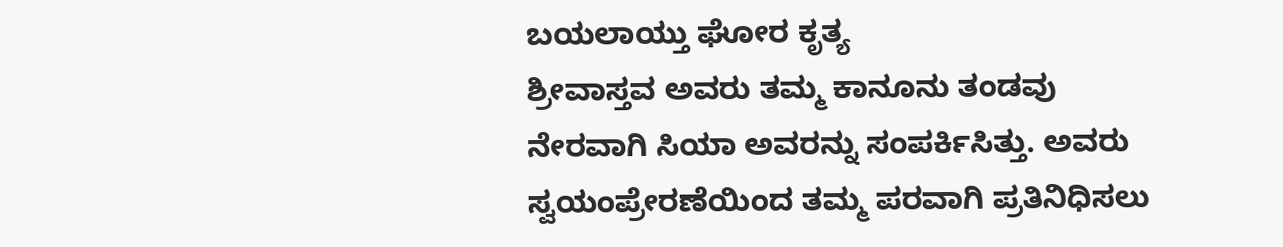ಬಯಲಾಯ್ತು ಘೋರ ಕೃತ್ಯ
ಶ್ರೀವಾಸ್ತವ ಅವರು ತಮ್ಮ ಕಾನೂನು ತಂಡವು ನೇರವಾಗಿ ಸಿಯಾ ಅವರನ್ನು ಸಂಪರ್ಕಿಸಿತ್ತು. ಅವರು ಸ್ವಯಂಪ್ರೇರಣೆಯಿಂದ ತಮ್ಮ ಪರವಾಗಿ ಪ್ರತಿನಿಧಿಸಲು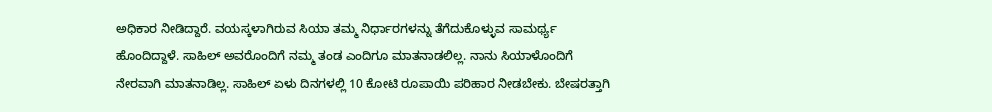ಅಧಿಕಾರ ನೀಡಿದ್ದಾರೆ. ವಯಸ್ಕಳಾಗಿರುವ ಸಿಯಾ ತಮ್ಮ ನಿರ್ಧಾರಗಳನ್ನು ತೆಗೆದುಕೊಳ್ಳುವ ಸಾಮರ್ಥ್ಯ ಹೊಂದಿದ್ದಾಳೆ. ಸಾಹಿಲ್ ಅವರೊಂದಿಗೆ ನಮ್ಮ ತಂಡ ಎಂದಿಗೂ ಮಾತನಾಡಲಿಲ್ಲ. ನಾನು ಸಿಯಾಳೊಂದಿಗೆ ನೇರವಾಗಿ ಮಾತನಾಡಿಲ್ಲ. ಸಾಹಿಲ್ ಏಳು ದಿನಗಳಲ್ಲಿ 10 ಕೋಟಿ ರೂಪಾಯಿ ಪರಿಹಾರ ನೀಡಬೇಕು. ಬೇಷರತ್ತಾಗಿ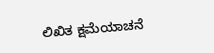ಲಿಖಿತ ಕ್ಷಮೆಯಾಚನೆ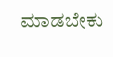ಮಾಡಬೇಕು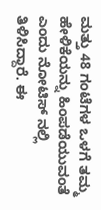ಮತ್ತು 48 ಗಂಟೆಗಳ ಒಳಗೆ ತಮ್ಮ ಹೇಳಿಕೆಯನ್ನು ಹಿಂಪಡೆಯುವಂತೆ ಎಂದು ನೋಟಿಸ್ ನಲ್ಲಿ ತಿಳಿಸಿದ್ದಾರೆ. ಈ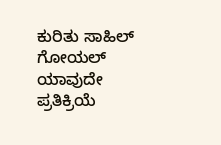ಕುರಿತು ಸಾಹಿಲ್ ಗೋಯಲ್ ಯಾವುದೇ ಪ್ರತಿಕ್ರಿಯೆ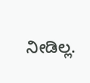ನೀಡಿಲ್ಲ.